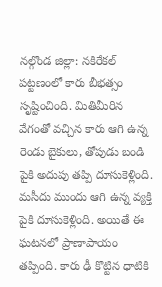నల్గొండ జిల్లా: నకిరేకల్ పట్టణంలో కారు బీభత్సం సృష్టించింది. మితిమీరిన వేగంతో వచ్చిన కారు ఆగి ఉన్న రెండు బైకులు, తోపుడు బండి పైకి అదుపు తప్పి దూసుకెళ్లింది. మసీదు ముందు ఆగి ఉన్న వ్యక్తి పైకి దూసుకెళ్లింది. అయితే ఈ ఘటనలో ప్రాణాపాయం తప్పింది. కారు ఢీ కొట్టిన ధాటికి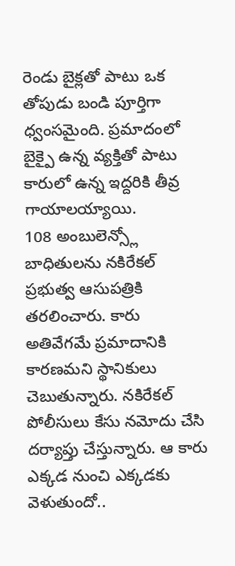రెండు బైక్లతో పాటు ఒక తోపుడు బండి పూర్తిగా ధ్వంసమైంది. ప్రమాదంలో బైక్పై ఉన్న వ్యక్తితో పాటు కారులో ఉన్న ఇద్దరికి తీవ్ర గాయాలయ్యాయి.
108 అంబులెన్స్లో బాధితులను నకిరేకల్ ప్రభుత్వ ఆసుపత్రికి తరలించారు. కారు అతివేగమే ప్రమాదానికి కారణమని స్థానికులు చెబుతున్నారు. నకిరేకల్ పోలీసులు కేసు నమోదు చేసి దర్యాప్తు చేస్తున్నారు. ఆ కారు ఎక్కడ నుంచి ఎక్కడకు వెళుతుందో..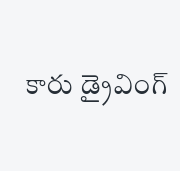కారు డ్రైవింగ్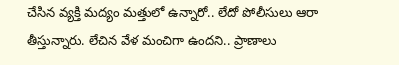చేసిన వ్యక్తి మద్యం మత్తులో ఉన్నారో.. లేదో పోలీసులు ఆరా తీస్తున్నారు. లేచిన వేళ మంచిగా ఉందని.. ప్రాణాలు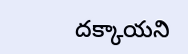దక్కాయని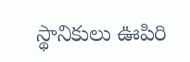స్థానికులు ఊపిరి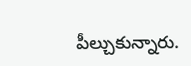పీల్చుకున్నారు.